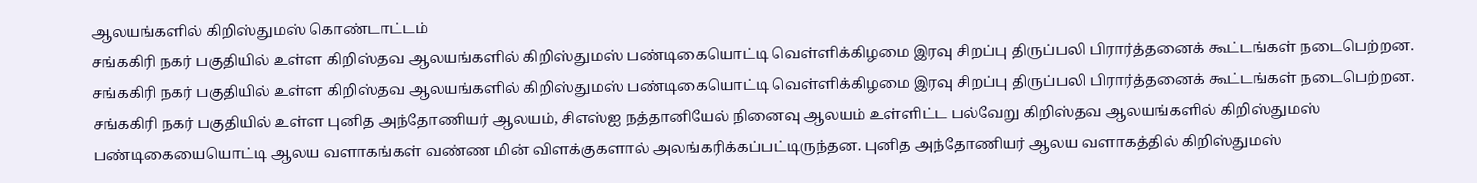ஆலயங்களில் கிறிஸ்துமஸ் கொண்டாட்டம்
சங்ககிரி நகர் பகுதியில் உள்ள கிறிஸ்தவ ஆலயங்களில் கிறிஸ்துமஸ் பண்டிகையொட்டி வெள்ளிக்கிழமை இரவு சிறப்பு திருப்பலி பிரார்த்தனைக் கூட்டங்கள் நடைபெற்றன.
சங்ககிரி நகர் பகுதியில் உள்ள கிறிஸ்தவ ஆலயங்களில் கிறிஸ்துமஸ் பண்டிகையொட்டி வெள்ளிக்கிழமை இரவு சிறப்பு திருப்பலி பிரார்த்தனைக் கூட்டங்கள் நடைபெற்றன.
சங்ககிரி நகர் பகுதியில் உள்ள புனித அந்தோணியர் ஆலயம், சிஎஸ்ஐ நத்தானியேல் நினைவு ஆலயம் உள்ளிட்ட பல்வேறு கிறிஸ்தவ ஆலயங்களில் கிறிஸ்துமஸ் பண்டிகையையொட்டி ஆலய வளாகங்கள் வண்ண மின் விளக்குகளால் அலங்கரிக்கப்பட்டிருந்தன. புனித அந்தோணியர் ஆலய வளாகத்தில் கிறிஸ்துமஸ்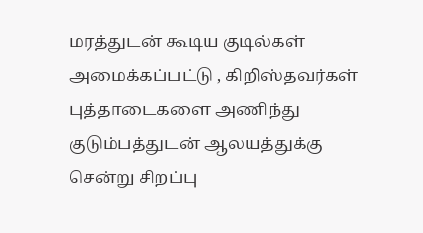மரத்துடன் கூடிய குடில்கள் அமைக்கப்பட்டு , கிறிஸ்தவர்கள் புத்தாடைகளை அணிந்து குடும்பத்துடன் ஆலயத்துக்கு சென்று சிறப்பு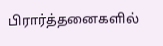பிரார்த்தனைகளில்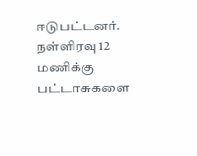ஈடுபட்டனர். நள்ளிரவு 12 மணிக்கு பட்டாசுகளை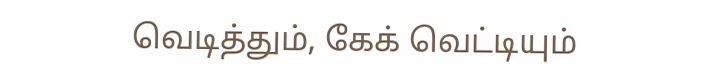வெடித்தும், கேக் வெட்டியும்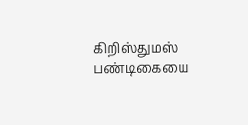கிறிஸ்துமஸ் பண்டிகையை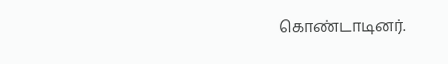கொண்டாடினர்.